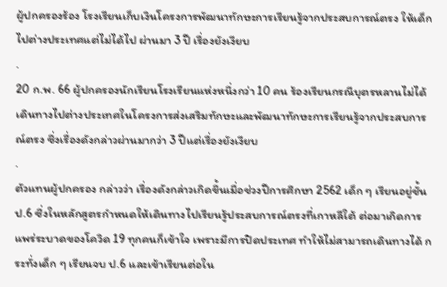ผู้ปกครองร้อง โรงเรียนเก็บเงินโครงการพัฒนาทักษะการเรียนรู้จากประสบการณ์ตรง ให้เด็กไปต่างประเทศแต่ไม่ได้ไป ผ่านมา 3 ปี เรื่องยังเงียบ
.
20 ก.พ. 66 ผู้ปกครองนักเรียนโรงเรียนแห่งหนึ่งกว่า 10 คน ร้องเรียนกรณีบุตรหลานไม่ได้เดินทางไปต่างประเทศในโครงการส่งเสริมทักษะและพัฒนาทักษะการเรียนรู้จากประสบการณ์ตรง ซึ่งเรื่องดังกล่าวผ่านมากว่า 3 ปีแต่เรื่องยังเงียบ
.
ตัวแทนผู้ปกครอง กล่าวว่า เรื่องดังกล่าวเกิดขึ้นเมื่อช่วงปีการศึกษา 2562 เด็ก ๆ เรียนอยู่ชั้น ป.6 ซึ่งในหลักสูตรกำหนดให้เดินทางไปเรียนรู้ประสบการณ์ตรงที่เกาหลีใต้ ต่อมาเกิดการแพร่ระบาดของโควิด 19 ทุกคนก็เข้าใจ เพราะมีการปิดประเทศ ทำให้ไม่สามารถเดินทางได้ กระทั่งเด็ก ๆ เรียนจบ ป.6 และเข้าเรียนต่อใน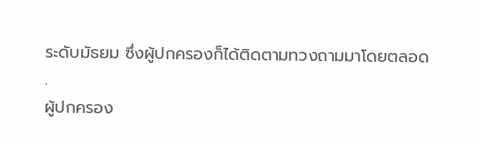ระดับมัธยม ซึ่งผู้ปกครองก็ได้ติดตามทวงถามมาโดยตลอด
.
ผู้ปกครอง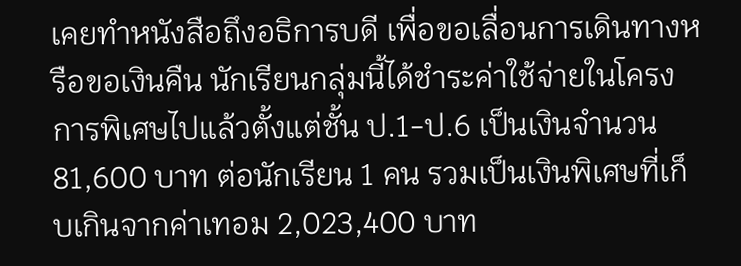เคยทำหนังสือถึงอธิการบดี เพื่อขอเลื่อนการเดินทางหรือขอเงินคืน นักเรียนกลุ่มนี้ได้ชำระค่าใช้จ่ายในโครงการพิเศษไปแล้วตั้งแต่ชั้น ป.1-ป.6 เป็นเงินจำนวน 81,600 บาท ต่อนักเรียน 1 คน รวมเป็นเงินพิเศษที่เก็บเกินจากค่าเทอม 2,023,400 บาท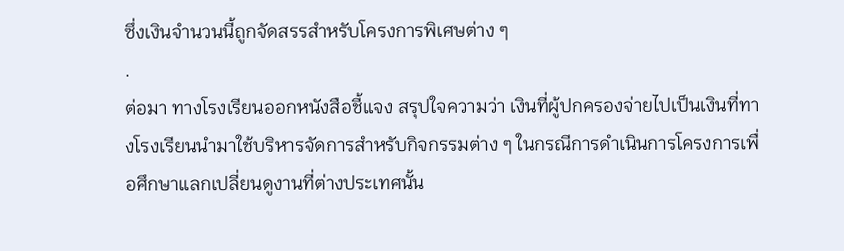ซึ่งเงินจำนวนนี้ถูกจัดสรรสำหรับโครงการพิเศษต่าง ๆ
.
ต่อมา ทางโรงเรียนออกหนังสือชี้แจง สรุปใจความว่า เงินที่ผู้ปกครองจ่ายไปเป็นเงินที่ทางโรงเรียนนำมาใช้บริหารจัดการสำหรับกิจกรรมต่าง ๆ ในกรณีการดำเนินการโครงการเพื่อศึกษาแลกเปลี่ยนดูงานที่ต่างประเทศนั้น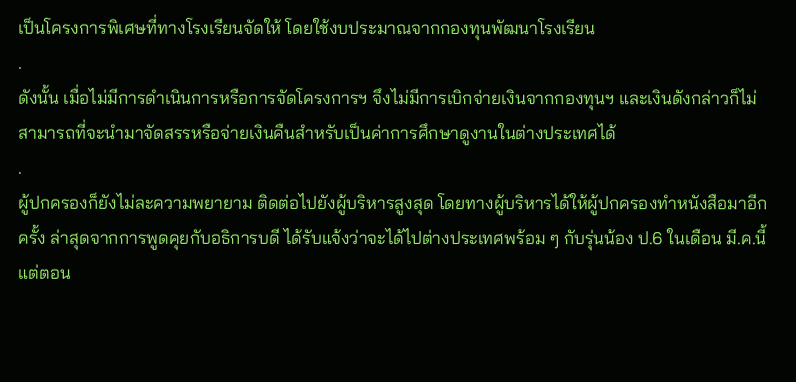เป็นโครงการพิเศษที่ทางโรงเรียนจัดให้ โดยใช้งบประมาณจากกองทุนพัฒนาโรงเรียน
.
ดังนั้น เมื่อไม่มีการดำเนินการหรือการจัดโครงการฯ จึงไม่มีการเบิกจ่ายเงินจากกองทุนฯ และเงินดังกล่าวก็ไม่สามารถที่จะนำมาจัดสรรหรือจ่ายเงินคืนสำหรับเป็นค่าการศึกษาดูงานในต่างประเทศได้
.
ผู้ปกครองก็ยังไม่ละความพยายาม ติดต่อไปยังผู้บริหารสูงสุด โดยทางผู้บริหารได้ให้ผู้ปกครองทำหนังสือมาอีกครั้ง ล่าสุดจากการพูดคุยกับอธิการบดี ได้รับแจ้งว่าจะได้ไปต่างประเทศพร้อม ๆ กับรุ่นน้อง ป.6 ในเดือน มี.ค.นี้ แต่ตอน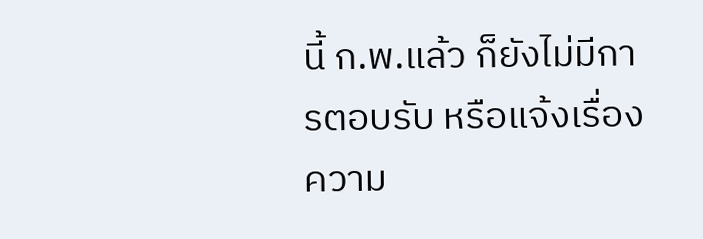นี้ ก.พ.แล้ว ก็ยังไม่มีการตอบรับ หรือแจ้งเรื่องความ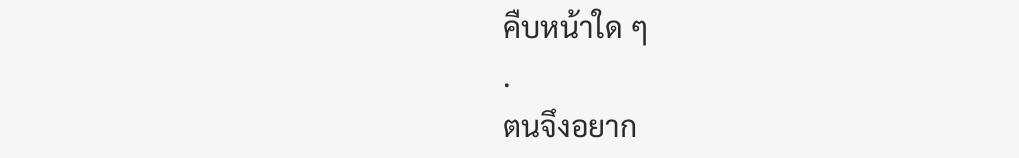คืบหน้าใด ๆ
.
ตนจึงอยาก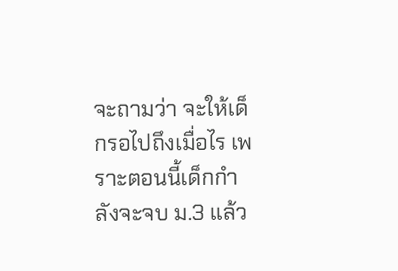จะถามว่า จะให้เด็กรอไปถึงเมื่อไร เพราะตอนนี้เด็กกำลังจะจบ ม.3 แล้ว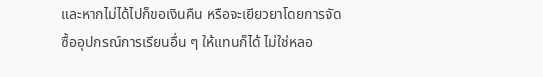และหากไม่ได้ไปก็ขอเงินคืน หรือจะเยียวยาโดยการจัดซื้ออุปกรณ์การเรียนอื่น ๆ ให้แทนก็ได้ ไม่ใช่หลอ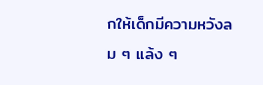กให้เด็กมีความหวังลม ๆ แล้ง ๆ